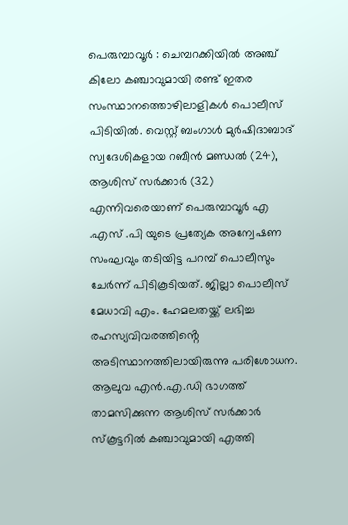പെരുമ്പാവൂർ : ചെമ്പറക്കിയിൽ അഞ്ച് കിലോ കഞ്ചാവുമായി രണ്ട് ഇതര സംസ്ഥാനത്തൊഴിലാളികൾ പൊലീസ് പിടിയിൽ. വെസ്റ്റ് ബംഗാൾ മുർഷിദാബാദ് സ്വദേശികളായ റബീൻ മണ്ഡൽ (24), ആശിസ് സർക്കാർ (32) എന്നിവരെയാണ് പെരുമ്പാവൂർ എ .എസ് .പി യുടെ പ്രത്യേക അന്വേഷണ സംഘവും തടിയിട്ട പറമ്പ് പൊലീസും ചേർന്ന് പിടികൂടിയത്. ജില്ലാ പൊലീസ് മേധാവി എം. ഹേമലതയ്ക്ക് ലഭിച്ച രഹസ്യവിവരത്തിൻ്റെ അടിസ്ഥാനത്തിലായിരുന്നു പരിശോധന. ആലുവ എൻ.എ.ഡി ഭാഗത്ത് താമസിക്കുന്ന ആശിസ് സർക്കാർ സ്കൂട്ടറിൽ കഞ്ചാവുമായി എത്തി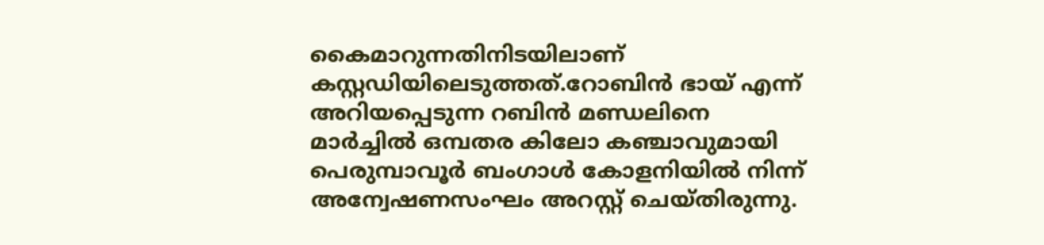കൈമാറുന്നതിനിടയിലാണ് കസ്റ്റഡിയിലെടുത്തത്.റോബിൻ ഭായ് എന്ന് അറിയപ്പെടുന്ന റബിൻ മണ്ഡലിനെ മാർച്ചിൽ ഒമ്പതര കിലോ കഞ്ചാവുമായി പെരുമ്പാവൂർ ബംഗാൾ കോളനിയിൽ നിന്ന് അന്വേഷണസംഘം അറസ്റ്റ് ചെയ്തിരുന്നു.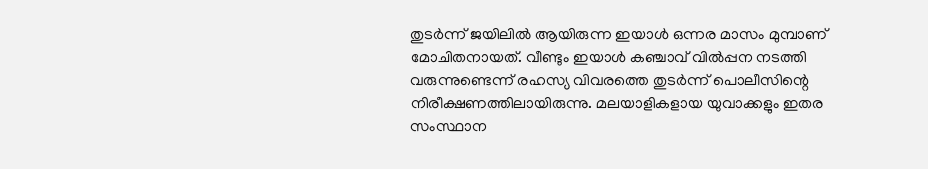തുടർന്ന് ജയിലിൽ ആയിരുന്ന ഇയാൾ ഒന്നര മാസം മുമ്പാണ് മോചിതനായത്. വീണ്ടും ഇയാൾ കഞ്ചാവ് വിൽപ്പന നടത്തി വരുന്നുണ്ടെന്ന് രഹസ്യ വിവരത്തെ തുടർന്ന് പൊലീസിന്റെ നിരീക്ഷണത്തിലായിരുന്നു. മലയാളികളായ യുവാക്കളും ഇതര സംസ്ഥാന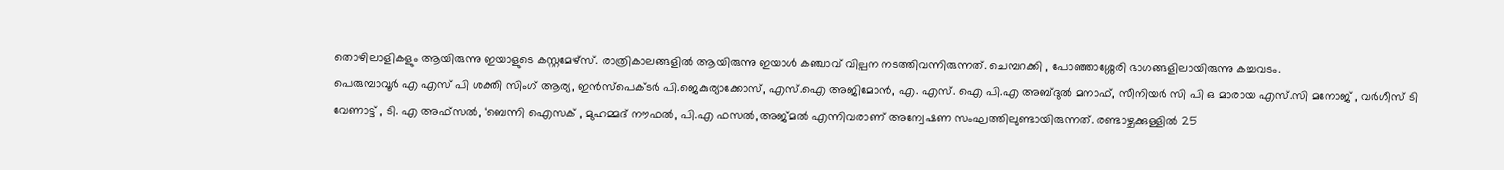തൊഴിലാളികളും ആയിരുന്നു ഇയാളുടെ കസ്റ്റമേഴ്സ്. രാത്രികാലങ്ങളിൽ ആയിരുന്നു ഇയാൾ കഞ്ചാവ് വില്പന നടത്തിവന്നിരുന്നത്. ചെമ്പറക്കി , പോഞ്ഞാശ്ശേരി ഭാഗങ്ങളിലായിരുന്നു കച്ചവടം.
പെരുമ്പാവൂർ എ എസ് പി ശക്തി സിംഗ് ആര്യ, ഇൻസ്പെക്ടർ പി.ജെകുര്യാക്കോസ്, എസ്.ഐ അജിമോൻ, എ. എസ്. ഐ പി.എ അബ്ദുൽ മനാഫ്, സീനിയർ സി പി ഒ മാരായ എസ്.സി മനോജ് , വർഗീസ് ടി വേണാട്ട് , ടി. എ അഫ്സൽ, ‘ബെന്നി ഐസക് , മുഹമ്മദ് നൗഫൽ, പി.എ ഫസൽ,അജ്മൽ എന്നിവരാണ് അന്വേഷണ സംഘത്തിലുണ്ടായിരുന്നത്. രണ്ടാഴ്ചക്കുള്ളിൽ 25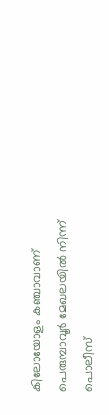കിലോയോളം കഞ്ചാവാണ് പെരുമ്പാവൂർ മേഖലയിൽ നിന്ന് പൊലീസ്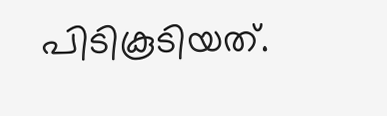പിടികൂടിയത്.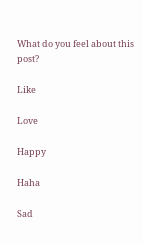What do you feel about this post?

Like

Love

Happy

Haha

Sad